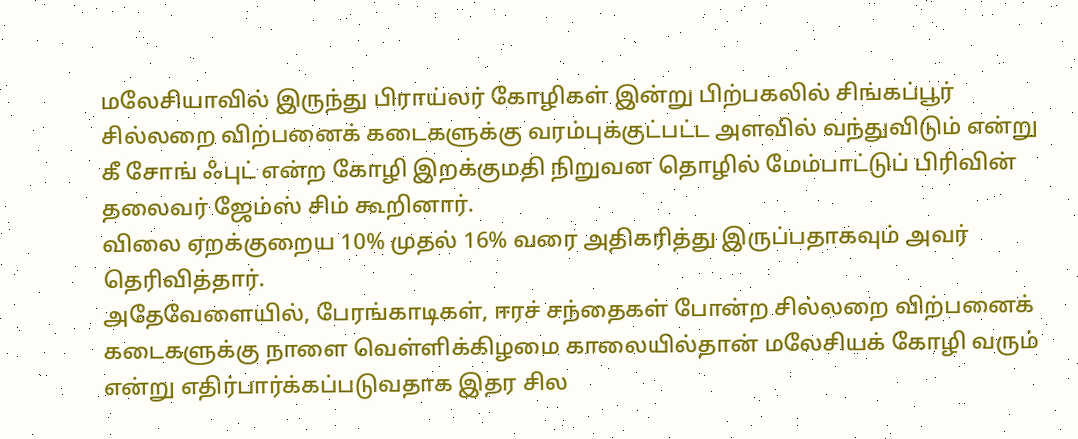மலேசியாவில் இருந்து பிராய்லர் கோழிகள் இன்று பிற்பகலில் சிங்கப்பூர் சில்லறை விற்பனைக் கடைகளுக்கு வரம்புக்குட்பட்ட அளவில் வந்துவிடும் என்று கீ சோங் ஃபுட் என்ற கோழி இறக்குமதி நிறுவன தொழில் மேம்பாட்டுப் பிரிவின் தலைவர் ஜேம்ஸ் சிம் கூறினார்.
விலை ஏறக்குறைய 10% முதல் 16% வரை அதிகரித்து இருப்பதாகவும் அவர் தெரிவித்தார்.
அதேவேளையில், பேரங்காடிகள், ஈரச் சந்தைகள் போன்ற சில்லறை விற்பனைக் கடைகளுக்கு நாளை வெள்ளிக்கிழமை காலையில்தான் மலேசியக் கோழி வரும் என்று எதிர்பார்க்கப்படுவதாக இதர சில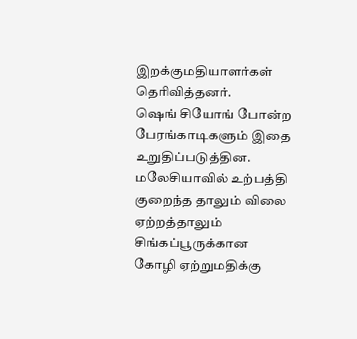இறக்குமதியாளர்கள் தெரிவித்தனர்.
ஷெங் சியோங் போன்ற பேரங்காடிகளும் இதை உறுதிப்படுத்தின.
மலேசியாவில் உற்பத்தி குறைந்த தாலும் விலை ஏற்றத்தாலும் சிங்கப்பூருக்கான கோழி ஏற்றுமதிக்கு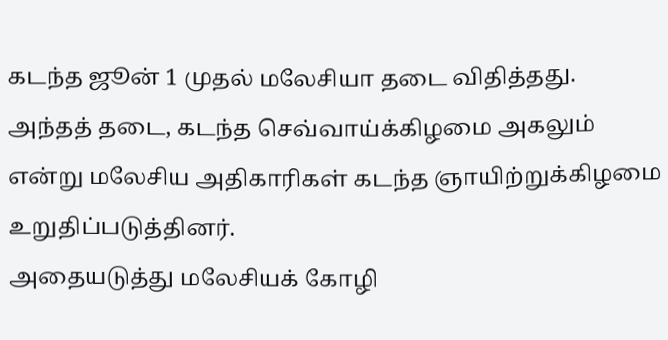கடந்த ஜூன் 1 முதல் மலேசியா தடை விதித்தது.
அந்தத் தடை, கடந்த செவ்வாய்க்கிழமை அகலும் என்று மலேசிய அதிகாரிகள் கடந்த ஞாயிற்றுக்கிழமை உறுதிப்படுத்தினர்.
அதையடுத்து மலேசியக் கோழி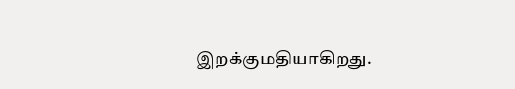இறக்குமதியாகிறது.